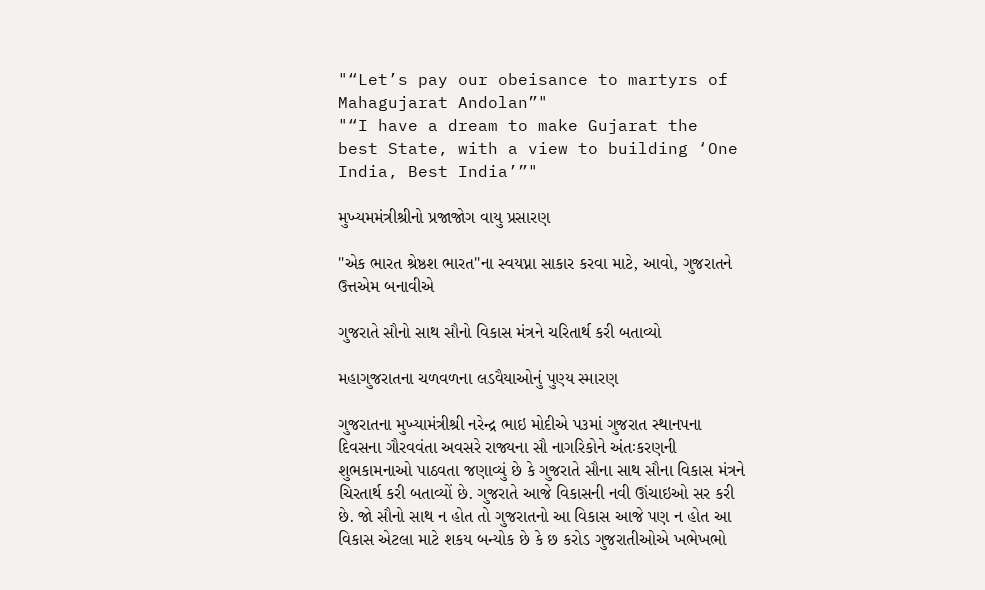"“Let’s pay our obeisance to martyrs of Mahagujarat Andolan”"
"“I have a dream to make Gujarat the best State, with a view to building ‘One India, Best India’”"

મુખ્યમમંત્રીશ્રીનો પ્રજાજોગ વાયુ પ્રસારણ

"એક ભારત શ્રેષ્ઠશ ભારત"ના સ્વયપ્ના સાકાર કરવા માટે, આવો, ગુજરાતને ઉત્તએમ બનાવીએ

ગુજરાતે સૌનો સાથ સૌનો વિકાસ મંત્રને ચરિતાર્થ કરી બતાવ્યો

મહાગુજરાતના ચળવળના લડવૈયાઓનું પુણ્ય સ્મારણ

ગુજરાતના મુખ્યામંત્રીશ્રી નરેન્દ્ર ભાઇ મોદીએ પ૩માં ગુજરાત સ્થાનપના દિવસના ગૌરવવંતા અવસરે રાજ્યના સૌ નાગરિકોને અંતઃકરણની શુભકામનાઓ પાઠવતા જણાવ્યું છે કે ગુજરાતે સૌના સાથ સૌના વિકાસ મંત્રને ચિરતાર્થ કરી બતાવ્યોં છે. ગુજરાતે આજે વિકાસની નવી ઊંચાઇઓ સર કરી છે. જો સૌનો સાથ ન હોત તો ગુજરાતનો આ વિકાસ આજે પણ ન હોત આ વિકાસ એટલા માટે શકય બન્યોક છે કે છ કરોડ ગુજરાતીઓએ ખભેખભો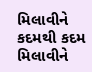મિલાવીને કદમથી કદમ મિલાવીને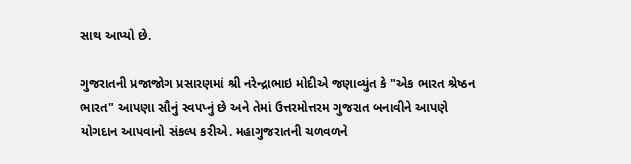સાથ આપ્યો છે.

ગુજરાતની પ્રજાજોગ પ્રસારણમાં શ્રી નરેન્દ્રાભાઇ મોદીએ જણાવ્યુંત કે "એક ભારત શ્રેષ્ઠન ભારત" આપણા સૌનું સ્વપપ્નું છે અને તેમાં ઉત્તરમોત્તરમ ગુજરાત બનાવીને આપણે યોગદાન આપવાનો સંકલ્પ કરીએ. મહાગુજરાતની ચળવળને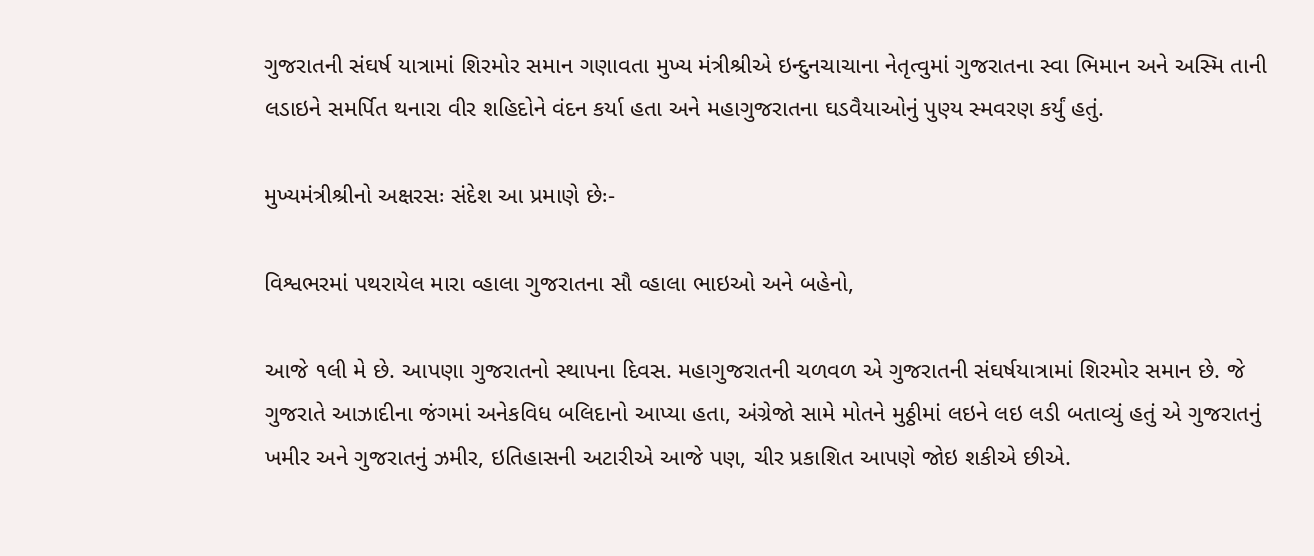ગુજરાતની સંઘર્ષ યાત્રામાં શિરમોર સમાન ગણાવતા મુખ્ય મંત્રીશ્રીએ ઇન્દુનચાચાના નેતૃત્વુમાં ગુજરાતના સ્વા ભિમાન અને અસ્મિ તાની લડાઇને સમર્પિત થનારા વીર શહિદોને વંદન કર્યા હતા અને મહાગુજરાતના ઘડવૈયાઓનું પુણ્ય સ્મવરણ કર્યું હતું.

મુખ્યમંત્રીશ્રીનો અક્ષરસઃ સંદેશ આ પ્રમાણે છેઃ-

વિશ્વભરમાં પથરાયેલ મારા વ્હાલા ગુજરાતના સૌ વ્હાલા ભાઇઓ અને બહેનો,

આજે ૧લી મે છે. આપણા ગુજરાતનો સ્થાપના દિવસ. મહાગુજરાતની ચળવળ એ ગુજરાતની સંઘર્ષયાત્રામાં શિરમોર સમાન છે. જે ગુજરાતે આઝાદીના જંગમાં અનેકવિધ બલિદાનો આપ્યા હતા, અંગ્રેજો સામે મોતને મુઠ્ઠીમાં લઇને લઇ લડી બતાવ્યું હતું એ ગુજરાતનું ખમીર અને ગુજરાતનું ઝમીર, ઇતિહાસની અટારીએ આજે પણ, ચીર પ્રકાશિત આપણે જોઇ શકીએ છીએ.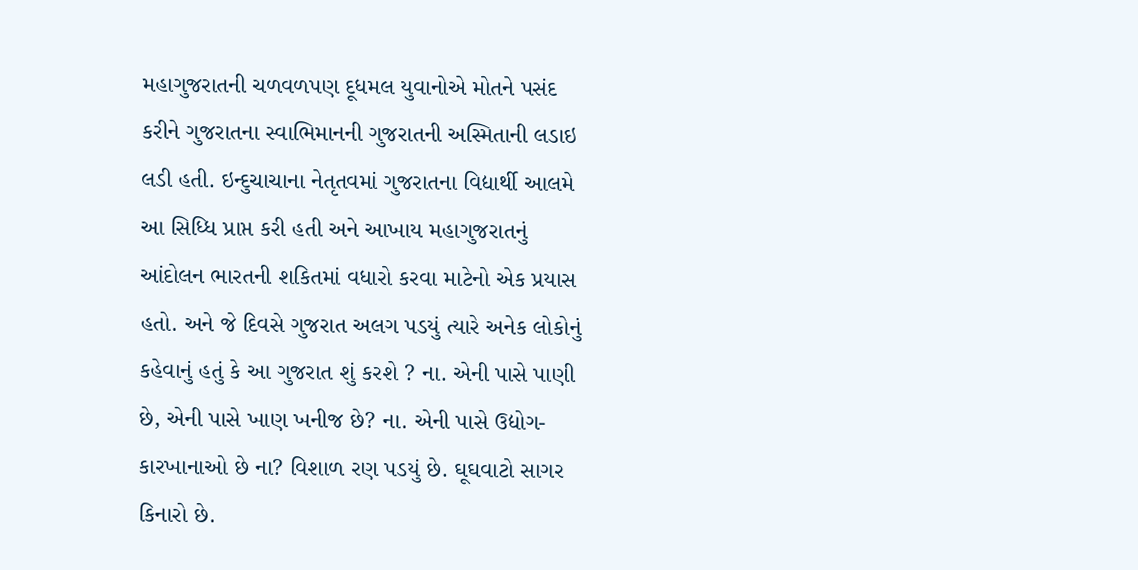મહાગુજરાતની ચળવળપણ દૂધમલ યુવાનોએ મોતને પસંદ કરીને ગુજરાતના સ્વાભિમાનની ગુજરાતની અસ્મિતાની લડાઇ લડી હતી. ઇન્દુચાચાના નેતૃતવમાં ગુજરાતના વિદ્યાર્થી આલમે આ સિધ્ધિ પ્રાપ્ત કરી હતી અને આખાય મહાગુજરાતનું આંદોલન ભારતની શકિતમાં વધારો કરવા માટેનો એક પ્રયાસ હતો. અને જે દિવસે ગુજરાત અલગ પડયું ત્યારે અનેક લોકોનું કહેવાનું હતું કે આ ગુજરાત શું કરશે ? ના. એની પાસે પાણી છે, એની પાસે ખાણ ખનીજ છે? ના. એની પાસે ઉદ્યોગ- કારખાનાઓ છે ના? વિશાળ રણ પડયું છે. ઘૂઘવાટો સાગર કિનારો છે.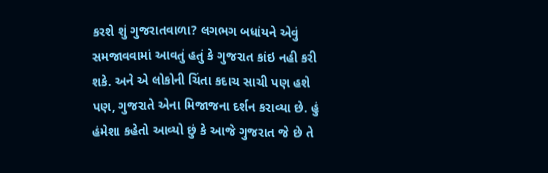કરશે શું ગુજરાતવાળા? લગભગ બધાંયને એવું સમજાવવામાં આવતું હતું કે ગુજરાત કાંઇ નહી કરી શકે. અને એ લોકોની ચિંતા કદાચ સાચી પણ હશે પણ, ગુજરાતે એના મિજાજના દર્શન કરાવ્યા છે. હું હંમેશા કહેતો આવ્યો છું કે આજે ગુજરાત જે છે તે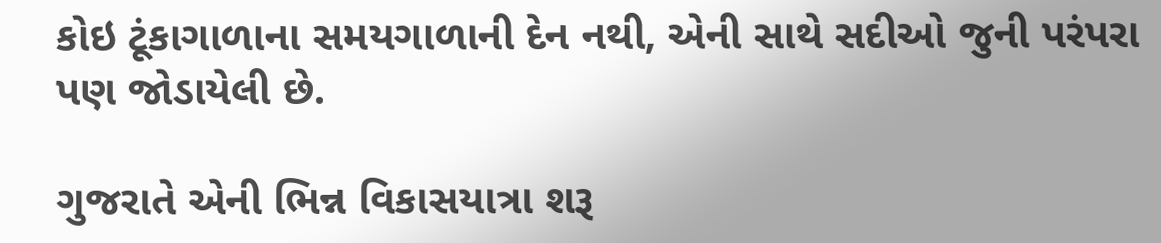કોઇ ટૂંકાગાળાના સમયગાળાની દેન નથી, એની સાથે સદીઓ જુની પરંપરા પણ જોડાયેલી છે.

ગુજરાતે એની ભિન્ન વિકાસયાત્રા શરૂ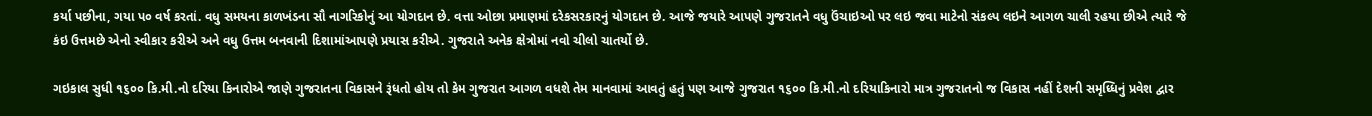કર્યા પછીના, ગયા પ૦ વર્ષ કરતાં. વધુ સમયના કાળખંડના સૌ નાગરિકોનું આ યોગદાન છે. વત્તા ઓછા પ્રમાણમાં દરેકસરકારનું યોગદાન છે. આજે જયારે આપણે ગુજરાતને વધુ ઉંચાઇઓ પર લઇ જવા માટેનો સંકલ્પ લઇને આગળ ચાલી રહયા છીએ ત્યારે જે કંઇ ઉત્તમછે એનો સ્વીકાર કરીએ અને વધુ ઉત્તમ બનવાની દિશામાંઆપણે પ્રયાસ કરીએ. ગુજરાતે અનેક ક્ષેત્રોમાં નવો ચીલો ચાતર્યો છે.

ગઇકાલ સુધી ૧૬૦૦ કિ.મી.નો દરિયા કિનારોએ જાણે ગુજરાતના વિકાસને રૂંધતો હોય તો કેમ ગુજરાત આગળ વધશે તેમ માનવામાં આવતું હતું પણ આજે ગુજરાત ૧૬૦૦ કિ.મી.નો દરિયાકિનારો માત્ર ગુજરાતનો જ વિકાસ નહીં દેશની સમૃધ્ધિનું પ્રવેશ દ્વાર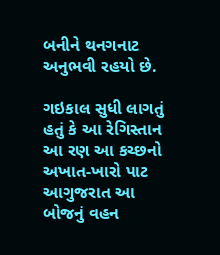બનીને થનગનાટ અનુભવી રહયો છે.

ગઇકાલ સુધી લાગતું હતું કે આ રેગિસ્તાન આ રણ આ કચ્છનો અખાત-ખારો પાટ આગુજરાત આ બોજનું વહન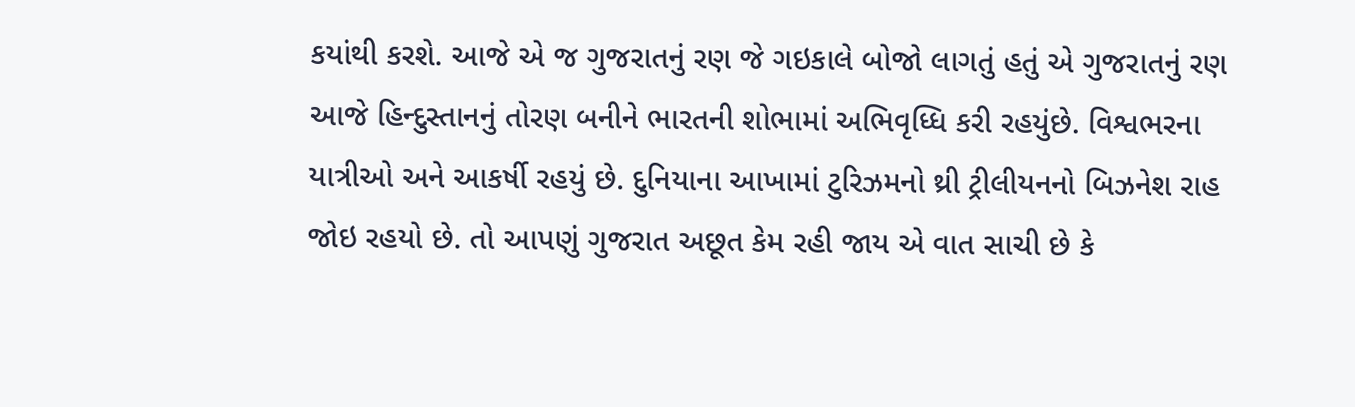કયાંથી કરશે. આજે એ જ ગુજરાતનું રણ જે ગઇકાલે બોજો લાગતું હતું એ ગુજરાતનું રણ આજે હિન્દુસ્તાનનું તોરણ બનીને ભારતની શોભામાં અભિવૃધ્ધિ કરી રહયુંછે. વિશ્વભરના યાત્રીઓ અને આકર્ષી રહયું છે. દુનિયાના આખામાં ટુરિઝમનો થ્રી ટ્રીલીયનનો બિઝનેશ રાહ જોઇ રહયો છે. તો આપણું ગુજરાત અછૂત કેમ રહી જાય એ વાત સાચી છે કે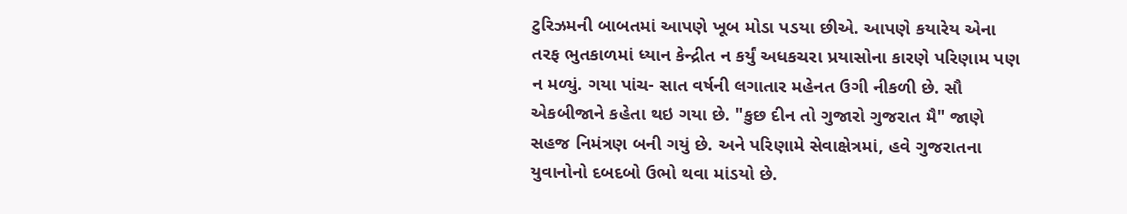ટુરિઝમની બાબતમાં આપણે ખૂબ મોડા પડયા છીએ. આપણે કયારેય એના તરફ ભુતકાળમાં ધ્યાન કેન્દ્રીત ન કર્યું અધકચરા પ્રયાસોના કારણે પરિણામ પણ ન મળ્યું. ગયા પાંચ- સાત વર્ષની લગાતાર મહેનત ઉગી નીકળી છે. સૌ એકબીજાને કહેતા થઇ ગયા છે. "કુછ દીન તો ગુજારો ગુજરાત મૈ" જાણે સહજ નિમંત્રણ બની ગયું છે. અને પરિણામે સેવાક્ષેત્રમાં, હવે ગુજરાતના યુવાનોનો દબદબો ઉભો થવા માંડયો છે.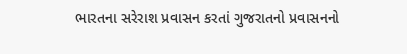ભારતના સરેરાશ પ્રવાસન કરતાં ગુજરાતનો પ્રવાસનનો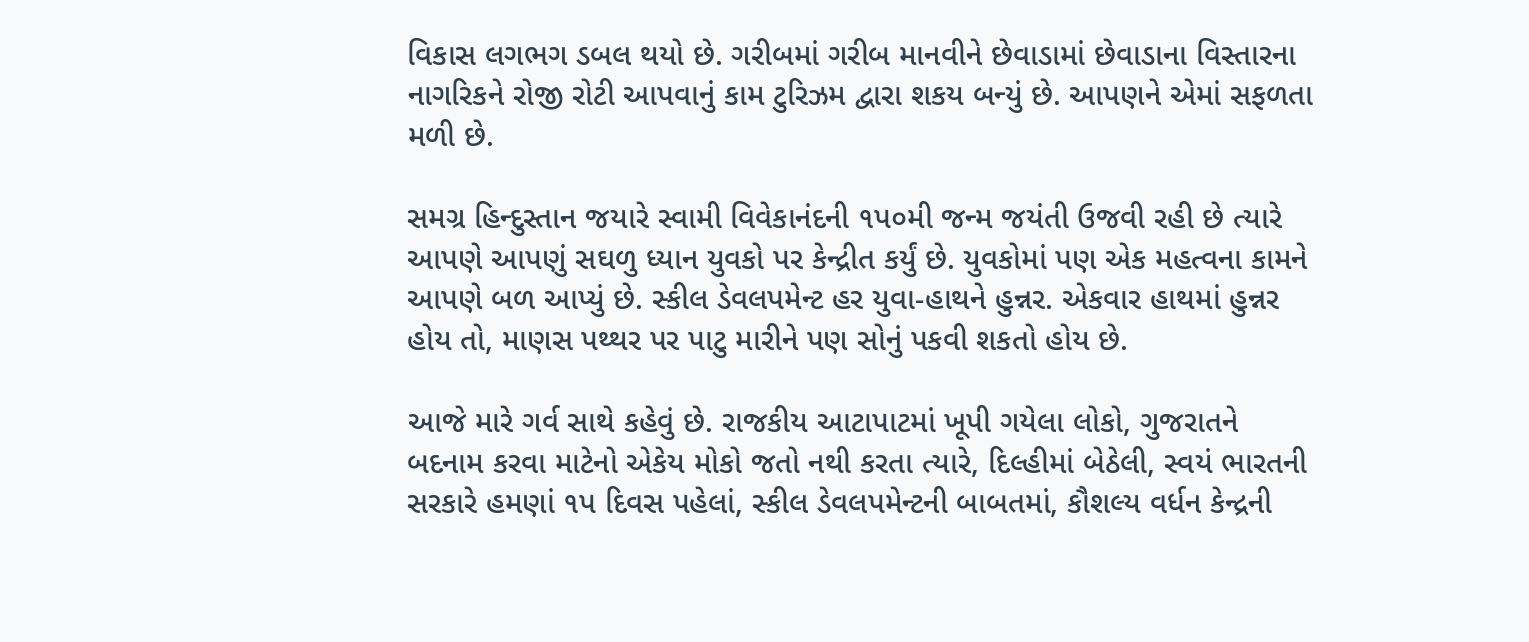વિકાસ લગભગ ડબલ થયો છે. ગરીબમાં ગરીબ માનવીને છેવાડામાં છેવાડાના વિસ્તારના નાગરિકને રોજી રોટી આપવાનું કામ ટુરિઝમ દ્વારા શકય બન્યું છે. આપણને એમાં સફળતા મળી છે.

સમગ્ર હિન્દુસ્તાન જયારે સ્વામી વિવેકાનંદની ૧પ૦મી જન્મ જયંતી ઉજવી રહી છે ત્યારે આપણે આપણું સઘળુ ધ્યાન યુવકો પર કેન્દ્રીત કર્યું છે. યુવકોમાં પણ એક મહત્વના કામને આપણે બળ આપ્યું છે. સ્કીલ ડેવલપમેન્ટ હર યુવા-હાથને હુન્નર. એકવાર હાથમાં હુન્નર હોય તો, માણસ પથ્થર પર પાટુ મારીને પણ સોનું પકવી શકતો હોય છે.

આજે મારે ગર્વ સાથે કહેવું છે. રાજકીય આટાપાટમાં ખૂપી ગયેલા લોકો, ગુજરાતને બદનામ કરવા માટેનો એકેય મોકો જતો નથી કરતા ત્યારે, દિલ્હીમાં બેઠેલી, સ્વયં ભારતની સરકારે હમણાં ૧પ દિવસ પહેલાં, સ્કીલ ડેવલપમેન્ટની બાબતમાં, કૌશલ્ય વર્ધન કેન્દ્રની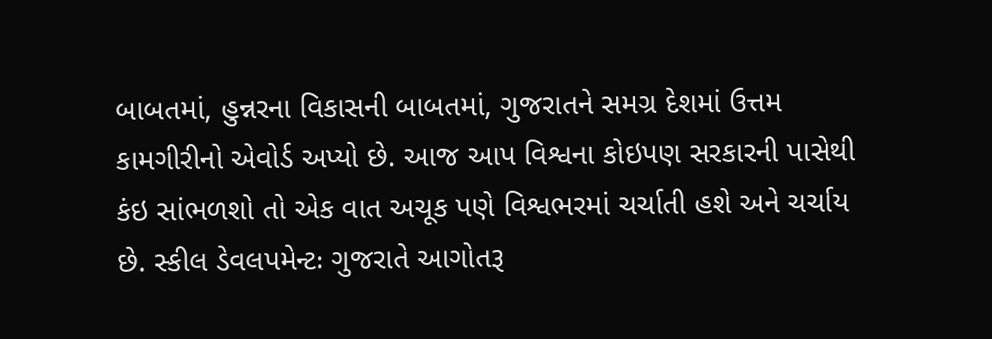બાબતમાં, હુન્નરના વિકાસની બાબતમાં, ગુજરાતને સમગ્ર દેશમાં ઉત્તમ કામગીરીનો એવોર્ડ અપ્યો છે. આજ આપ વિશ્વના કોઇપણ સરકારની પાસેથી કંઇ સાંભળશો તો એક વાત અચૂક પણે વિશ્વભરમાં ચર્ચાતી હશે અને ચર્ચાય છે. સ્કીલ ડેવલપમેન્ટઃ ગુજરાતે આગોતરૂ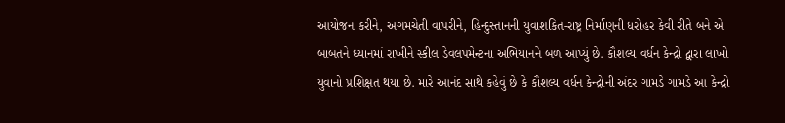આયોજન કરીને, અગમચેતી વાપરીને, હિન્દુસ્તાનની યુવાશકિત-રાષ્ટ્ર નિર્માણની ધરોહર કેવી રીતે બને એ બાબતને ધ્યાનમાં રાખીને સ્કીલ ડેવલપમેન્ટના અભિયાનને બળ આપ્યું છે. કૌશલ્ય વર્ધન કેન્દ્રો દ્વારા લાખો યુવાનો પ્રશિક્ષત થયા છે. મારે આનંદ સાથે કહેવું છે કે કૌશલ્ય વર્ધન કેન્દ્રોની અંદર ગામડે ગામડે આ કેન્દ્રો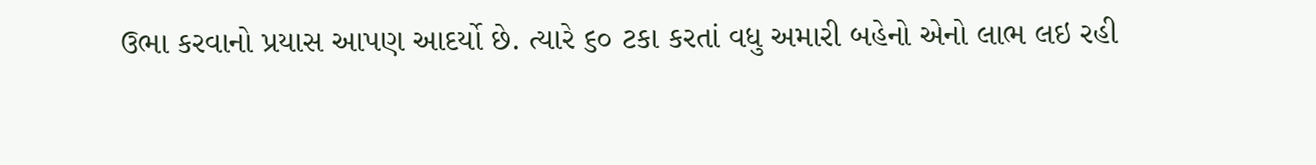ઉભા કરવાનો પ્રયાસ આપણ આદર્યો છે. ત્યારે ૬૦ ટકા કરતાં વધુ અમારી બહેનો એનો લાભ લઇ રહી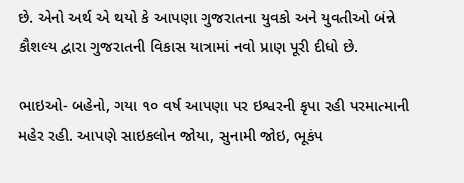છે. એનો અર્થ એ થયો કે આપણા ગુજરાતના યુવકો અને યુવતીઓ બંન્ને કૌશલ્ય દ્વારા ગુજરાતની વિકાસ યાત્રામાં નવો પ્રાણ પૂરી દીધો છે.

ભાઇઓ- બહેનો, ગયા ૧૦ વર્ષ આપણા પર ઇશ્વરની કૃપા રહી પરમાત્માની મહેર રહી. આપણે સાઇકલોન જોયા, સુનામી જોઇ, ભૂકંપ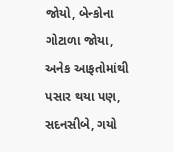જોયો, બેન્કોના ગોટાળા જોયા, અનેક આફતોમાંથી પસાર થયા પણ, સદનસીબે, ગયો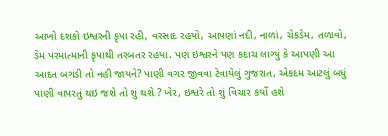આખો દશકો ઇશ્વરની કૃપા રહી, વરસાદ રહયો, આપણાં નદી, નાળાં, ચેકડેમ, તળાવો, ડેમ પરમાત્માની કૃપાથી તરબતર રહયા. પણ ઇશ્વરને પણ કદાચ લાગ્યું કે આપણી આ આદત બગડી તો નહી જાયને? પાણી વગર જીવવા ટેવાયેલું ગુજરાત, એકદમ આટલું બધું પાણી વાપરતું થઇ જશે તો શું થશે ? ખેર, ઇશ્વરે તો શું વિચાર કર્યો હશે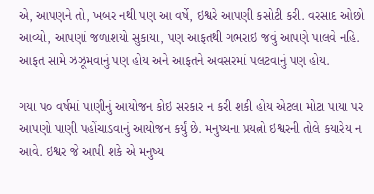એ, આપણને તો, ખબર નથી પણ આ વર્ષે, ઇશ્વરે આપણી કસોટી કરી. વરસાદ ઓછો આવ્યો, આપણાં જળાશયો સુકાયા, પણ આફતથી ગભરાઇ જવું આપણે પાલવે નહિ. આફત સામે ઝઝૂમવાનું પણ હોય અને આફતને અવસરમાં પલટવાનું પણ હોય.

ગયા પ૦ વર્ષમાં પાણીનું આયોજન કોઇ સરકાર ન કરી શકી હોય એટલા મોટા પાયા પર આપણો પાણી પહોંચાડવાનું આયોજન કર્યું છે. મનુષ્યના પ્રયત્નો ઇશ્વરની તોલે કયારેય ન આવે. ઇશ્વર જે આપી શકે એ મનુષ્ય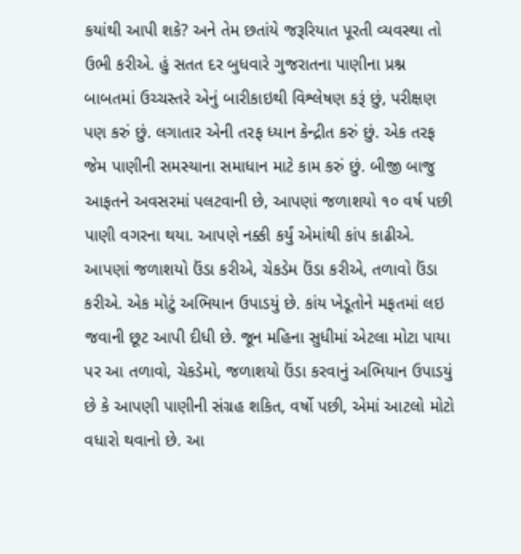કયાંથી આપી શકે? અને તેમ છતાંયે જરૂરિયાત પૂરતી વ્યવસ્થા તો ઉભી કરીએ. હું સતત દર બુધવારે ગુજરાતના પાણીના પ્રશ્ન બાબતમાં ઉચ્ચસ્તરે એનું બારીકાઇથી વિશ્લેષણ કરૂં છું, પરીક્ષણ પણ કરું છું. લગાતાર એની તરફ ધ્યાન કેન્દ્રીત કરું છું. એક તરફ જેમ પાણીની સમસ્યાના સમાધાન માટે કામ કરું છું. બીજી બાજુ આફતને અવસરમાં પલટવાની છે, આપણાં જળાશયો ૧૦ વર્ષ પછી પાણી વગરના થયા. આપણે નક્કી કર્યું એમાંથી કાંપ કાઢીએ. આપણાં જળાશયો ઉંડા કરીએ, ચેકડેમ ઉંડા કરીએ, તળાવો ઉંડા કરીએ. એક મોટું અભિયાન ઉપાડયું છે. કાંય ખેડૂતોને મફતમાં લઇ જવાની છૂટ આપી દીધી છે. જૂન મહિના સુધીમાં એટલા મોટા પાયા પર આ તળાવો, ચેકડેમો, જળાશયો ઉંડા કરવાનું અભિયાન ઉપાડયું છે કે આપણી પાણીની સંગ્રહ શકિત, વર્ષો પછી, એમાં આટલો મોટો વધારો થવાનો છે. આ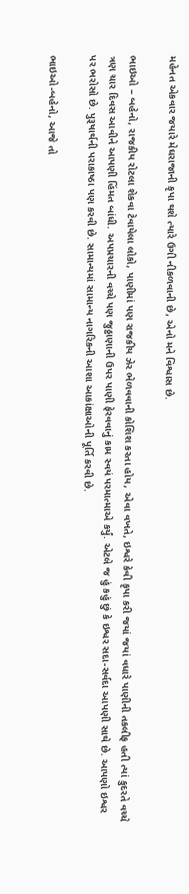મહેનત એકવાર જયારે મેઘરાજાની કૃપા થશે ત્યારે ઉગી નીકળવાની છે, એનો મને વિશ્વાસ છે.

ભાઇઓ – બહેનો, રાજકીય રોટલા શેકવા ટેવાયેલા લોકો, પાણીમાં પણ રાજકીય ઝેર ભેળવવાની કોશિશ કરતા હોય, એવા વખતે, ઇશ્વરે કેવી કૃપા કરી જયાં જયાં વધારે પાણીની તકલીફ હતી ત્યાં કુદરતે વચ્ચે ત્રણ ચાર દિવસ આવીને આપણી હિંમત બાંધી. અપપ્રચારની વચ્ચે પણ જુઠ્ઠાણાની ઉપર પાણી ફેરવવાનું કામ સ્વયં પરમાત્માએ કર્યું. એટલે જ હું કહું છું કે ઇશ્વર સદા-સર્વદા આપણી સાથે છે. આપણો ઇશ્વર પર ભરોસો છે. પુરૂષાર્થની પરાકાષ્ઠા પણ કરવી છે. સામાન્યમાં સામાન્ય નાગરિકની આશા આકાંક્ષાઓની પૂર્તિ કરવી છે.

ભાઇઓ-બહેનો, આજે તો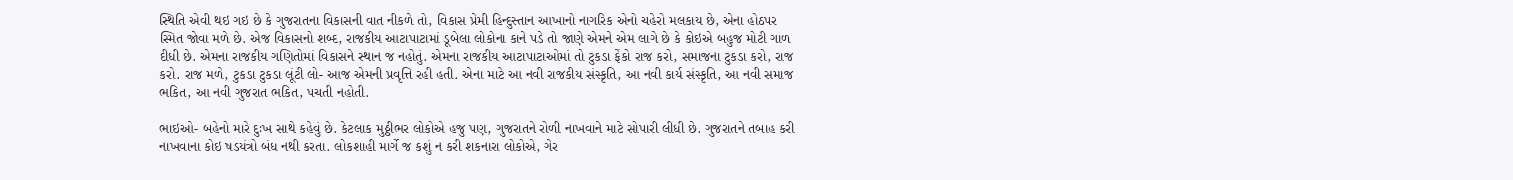સ્થિતિ એવી થઇ ગઇ છે કે ગુજરાતના વિકાસની વાત નીકળે તો, વિકાસ પ્રેમી હિન્દુસ્તાન આખાનો નાગરિક એનો ચહેરો મલકાય છે, એના હોઠપર સ્મિત જોવા મળે છે. એજ વિકાસનો શબ્દ, રાજકીય આટાપાટામાં ડૂબેલા લોકોના કાને પડે તો જાણે એમને એમ લાગે છે કે કોઇએ બહુજ મોટી ગાળ દીધી છે. એમના રાજકીય ગણિતોમાં વિકાસને સ્થાન જ નહોતું. એમના રાજકીય આટાપાટાઓમાં તો ટુકડા ફેંકો રાજ કરો, સમાજના ટુકડા કરો, રાજ કરો. રાજ મળે, ટુકડા ટુકડા લૂંટી લો- આજ એમની પ્રવૃત્તિ રહી હતી. એના માટે આ નવી રાજકીય સંસ્કૃતિ, આ નવી કાર્ય સંસ્કૃતિ, આ નવી સમાજ ભકિત, આ નવી ગુજરાત ભકિત, પચતી નહોતી.

ભાઇઓ- બહેનો મારે દુઃખ સાથે કહેવું છે. કેટલાક મુઠ્ઠીભર લોકોએ હજુ પણ, ગુજરાતને રોળી નાખવાને માટે સોપારી લીધી છે. ગુજરાતને તબાહ કરી નાખવાના કોઇ ષડયંત્રો બંધ નથી કરતા. લોકશાહી માર્ગે જ કશું ન કરી શકનારા લોકોએ, ગેર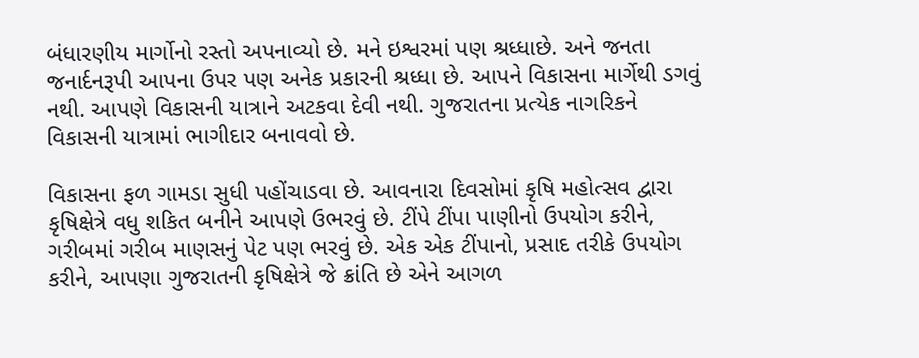બંધારણીય માર્ગોનો રસ્તો અપનાવ્યો છે. મને ઇશ્વરમાં પણ શ્રધ્ધાછે. અને જનતા જનાર્દનરૂપી આપના ઉપર પણ અનેક પ્રકારની શ્રધ્ધા છે. આપને વિકાસના માર્ગેથી ડગવું નથી. આપણે વિકાસની યાત્રાને અટકવા દેવી નથી. ગુજરાતના પ્રત્યેક નાગરિકને વિકાસની યાત્રામાં ભાગીદાર બનાવવો છે.

વિકાસના ફળ ગામડા સુધી પહોંચાડવા છે. આવનારા દિવસોમાં કૃષિ મહોત્સવ દ્વારા કૃષિક્ષેત્રે વધુ શકિત બનીને આપણે ઉભરવું છે. ટીંપે ટીંપા પાણીનો ઉપયોગ કરીને, ગરીબમાં ગરીબ માણસનું પેટ પણ ભરવું છે. એક એક ટીંપાનો, પ્રસાદ તરીકે ઉપયોગ કરીને, આપણા ગુજરાતની કૃષિક્ષેત્રે જે ક્રાંતિ છે એને આગળ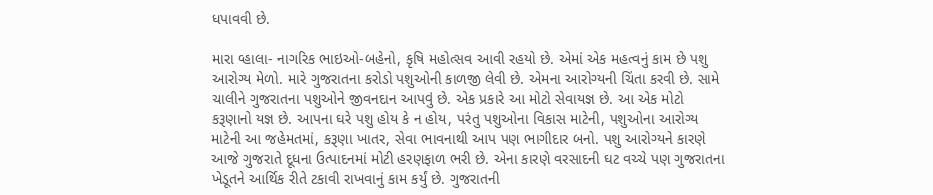ધપાવવી છે.

મારા વ્હાલા- નાગરિક ભાઇઓ-બહેનો, કૃષિ મહોત્સવ આવી રહયો છે. એમાં એક મહત્વનું કામ છે પશુ આરોગ્ય મેળો. મારે ગુજરાતના કરોડો પશુઓની કાળજી લેવી છે. એમના આરોગ્યની ચિંતા કરવી છે. સામે ચાલીને ગુજરાતના પશુઓને જીવનદાન આપવું છે. એક પ્રકારે આ મોટો સેવાયજ્ઞ છે. આ એક મોટો કરૂણાનો યજ્ઞ છે. આપના ઘરે પશુ હોય કે ન હોય, પરંતુ પશુઓના વિકાસ માટેની, પશુઓના આરોગ્ય માટેની આ જહેમતમાં, કરૂણા ખાતર, સેવા ભાવનાથી આપ પણ ભાગીદાર બનો. પશુ આરોગ્યને કારણે આજે ગુજરાતે દૂધના ઉત્પાદનમાં મોટી હરણફાળ ભરી છે. એના કારણે વરસાદની ઘટ વચ્ચે પણ ગુજરાતના ખેડૂતને આર્થિક રીતે ટકાવી રાખવાનું કામ કર્યું છે. ગુજરાતની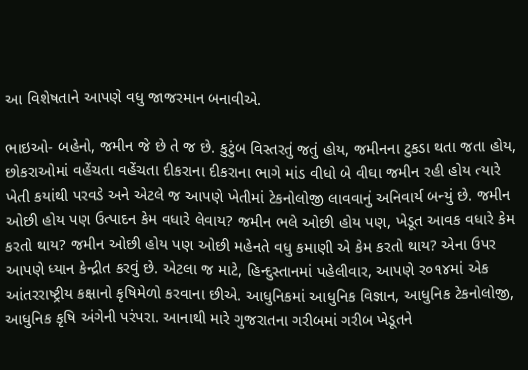આ વિશેષતાને આપણે વધુ જાજરમાન બનાવીએ.

ભાઇઓ- બહેનો, જમીન જે છે તે જ છે. કુટુંબ વિસ્તરતું જતું હોય, જમીનના ટુકડા થતા જતા હોય, છોકરાઓમાં વહેંચતા વહેંચતા દીકરાના દીકરાના ભાગે માંડ વીધો બે વીઘા જમીન રહી હોય ત્યારે ખેતી કયાંથી પરવડે અને એટલે જ આપણે ખેતીમાં ટેકનોલોજી લાવવાનું અનિવાર્ય બન્યું છે. જમીન ઓછી હોય પણ ઉત્પાદન કેમ વધારે લેવાય? જમીન ભલે ઓછી હોય પણ, ખેડૂત આવક વધારે કેમ કરતો થાય? જમીન ઓછી હોય પણ ઓછી મહેનતે વધુ કમાણી એ કેમ કરતો થાય? એના ઉપર આપણે ધ્યાન કેન્દ્રીત કરવું છે. એટલા જ માટે, હિન્દુસ્તાનમાં પહેલીવાર, આપણે ર૦૧૪માં એક આંતરરાષ્ટ્રીય કક્ષાનો કૃષિમેળો કરવાના છીએ. આધુનિકમાં આધુનિક વિજ્ઞાન, આધુનિક ટેકનોલોજી, આધુનિક કૃષિ અંગેની પરંપરા. આનાથી મારે ગુજરાતના ગરીબમાં ગરીબ ખેડૂતને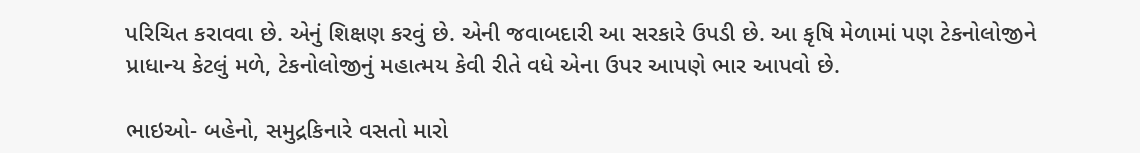પરિચિત કરાવવા છે. એનું શિક્ષણ કરવું છે. એની જવાબદારી આ સરકારે ઉપડી છે. આ કૃષિ મેળામાં પણ ટેકનોલોજીને પ્રાધાન્ય કેટલું મળે, ટેકનોલોજીનું મહાત્મય કેવી રીતે વધે એના ઉપર આપણે ભાર આપવો છે.

ભાઇઓ- બહેનો, સમુદ્રકિનારે વસતો મારો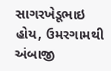સાગરખેડૂભાઇ હોય, ઉમરગામથી અંબાજી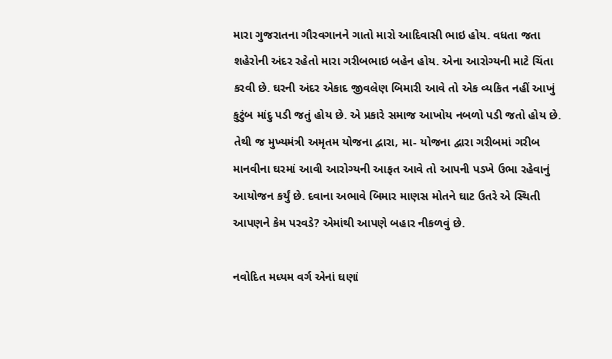મારા ગુજરાતના ગૌરવગાનને ગાતો મારો આદિવાસી ભાઇ હોય. વધતા જતા શહેરોની અંદર રહેતો મારા ગરીબભાઇ બહેન હોય. એના આરોગ્યની માટે ચિંતા કરવી છે. ઘરની અંદર એકાદ જીવલેણ બિમારી આવે તો એક વ્યકિત નહીં આખું કુટુંબ માંદુ પડી જતું હોય છે. એ પ્રકારે સમાજ આખોય નબળો પડી જતો હોય છે. તેથી જ મુખ્યમંત્રી અમૃતમ યોજના દ્વારા, મા- યોજના દ્વારા ગરીબમાં ગરીબ માનવીના ઘરમાં આવી આરોગ્યની આફત આવે તો આપની પડખે ઉભા રહેવાનું આયોજન કર્યું છે. દવાના અભાવે બિમાર માણસ મોતને ઘાટ ઉતરે એ સ્થિતી આપણને કેમ પરવડે? એમાંથી આપણે બહાર નીકળવું છે.

નવોદિત મધ્યમ વર્ગ એનાં ઘણાં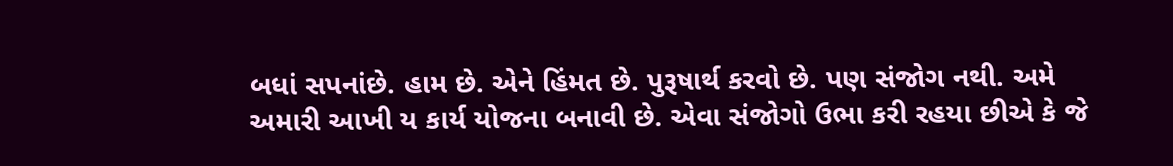બધાં સપનાંછે. હામ છે. એને હિંમત છે. પુરૂષાર્થ કરવો છે. પણ સંજોગ નથી. અમે અમારી આખી ય કાર્ય યોજના બનાવી છે. એવા સંજોગો ઉભા કરી રહયા છીએ કે જે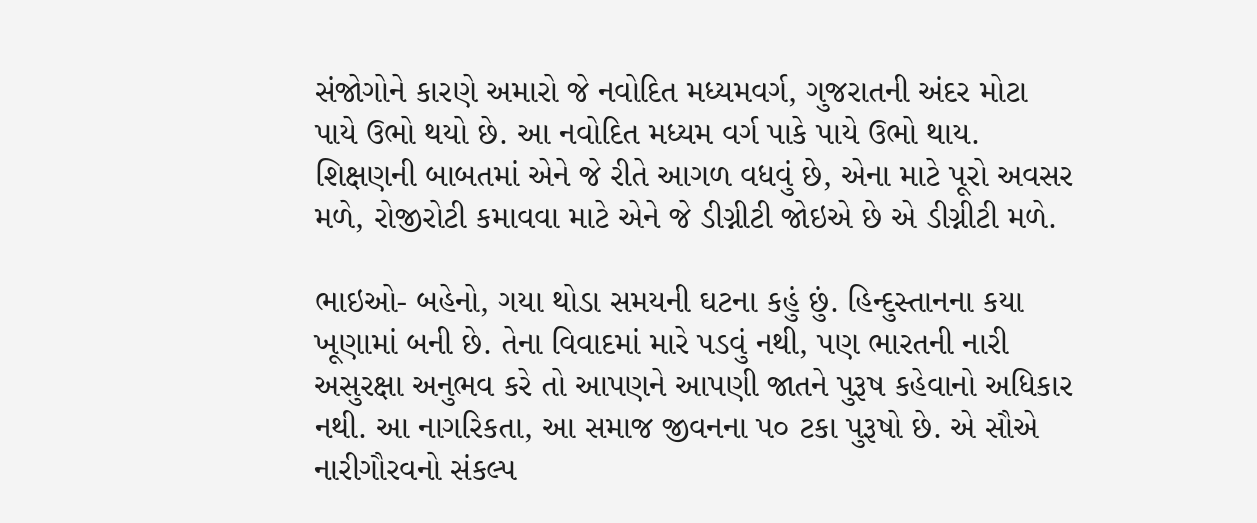સંજોગોને કારણે અમારો જે નવોદિત મધ્યમવર્ગ, ગુજરાતની અંદર મોટા પાયે ઉભો થયો છે. આ નવોદિત મધ્યમ વર્ગ પાકે પાયે ઉભો થાય. શિક્ષણની બાબતમાં એને જે રીતે આગળ વધવું છે, એના માટે પૂરો અવસર મળે, રોજીરોટી કમાવવા માટે એને જે ડીગ્નીટી જોઇએ છે એ ડીગ્નીટી મળે.

ભાઇઓ- બહેનો, ગયા થોડા સમયની ઘટના કહું છું. હિન્દુસ્તાનના કયા ખૂણામાં બની છે. તેના વિવાદમાં મારે પડવું નથી, પણ ભારતની નારી અસુરક્ષા અનુભવ કરે તો આપણને આપણી જાતને પુરૂષ કહેવાનો અધિકાર નથી. આ નાગરિકતા, આ સમાજ જીવનના પ૦ ટકા પુરૂષો છે. એ સૌએ નારીગૌરવનો સંકલ્પ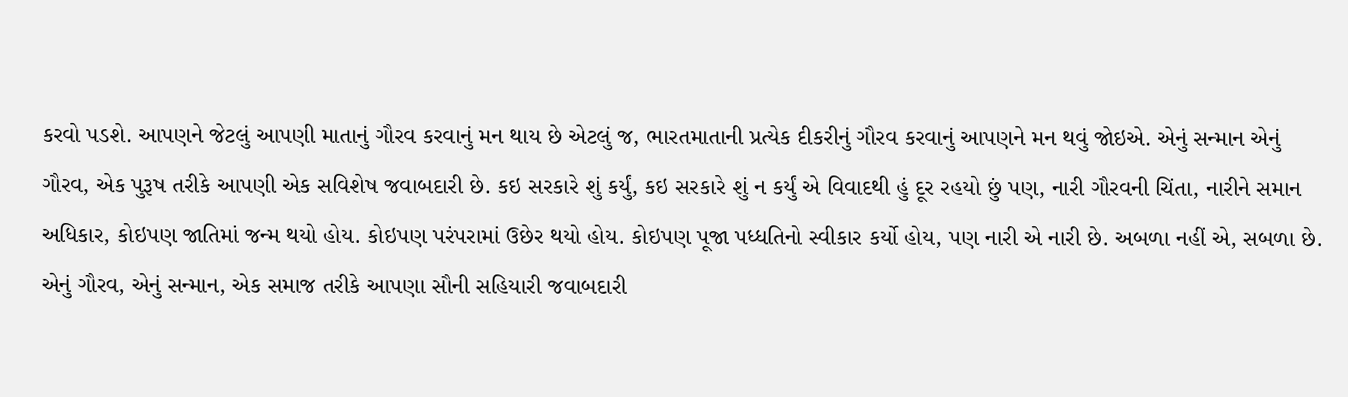કરવો પડશે. આપણને જેટલું આપણી માતાનું ગૌરવ કરવાનું મન થાય છે એટલું જ, ભારતમાતાની પ્રત્યેક દીકરીનું ગૌરવ કરવાનું આપણને મન થવું જોઇએ. એનું સન્માન એનું ગૌરવ, એક પુરૂષ તરીકે આપણી એક સવિશેષ જવાબદારી છે. કઇ સરકારે શું કર્યું, કઇ સરકારે શું ન કર્યું એ વિવાદથી હું દૂર રહયો છું પણ, નારી ગૌરવની ચિંતા, નારીને સમાન અધિકાર, કોઇપણ જાતિમાં જન્મ થયો હોય. કોઇપણ પરંપરામાં ઉછેર થયો હોય. કોઇપણ પૂજા પધ્ધતિનો સ્વીકાર કર્યો હોય, પણ નારી એ નારી છે. અબળા નહીં એ, સબળા છે. એનું ગૌરવ, એનું સન્માન, એક સમાજ તરીકે આપણા સૌની સહિયારી જવાબદારી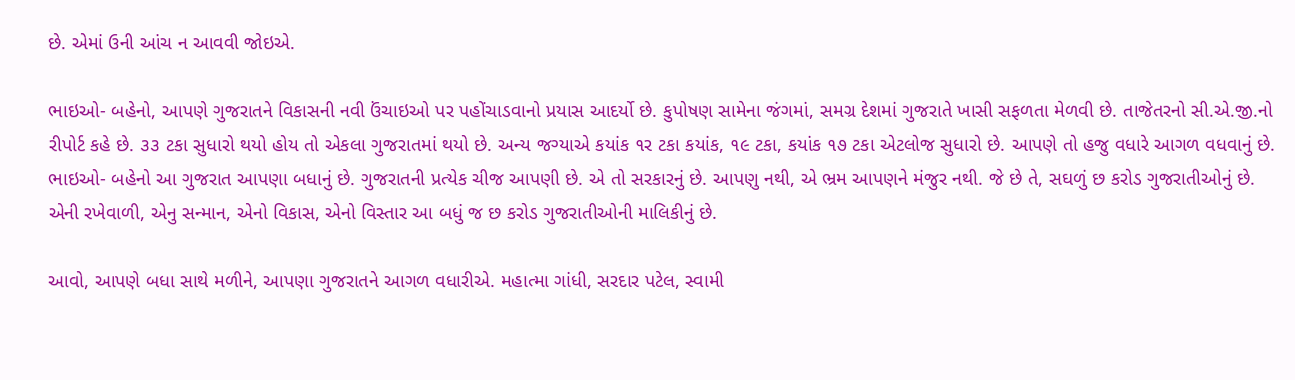છે. એમાં ઉની આંચ ન આવવી જોઇએ.

ભાઇઓ- બહેનો, આપણે ગુજરાતને વિકાસની નવી ઉંચાઇઓ પર પહોંચાડવાનો પ્રયાસ આદર્યો છે. કુપોષણ સામેના જંગમાં, સમગ્ર દેશમાં ગુજરાતે ખાસી સફળતા મેળવી છે. તાજેતરનો સી.એ.જી.નો રીપોર્ટ કહે છે. ૩૩ ટકા સુધારો થયો હોય તો એકલા ગુજરાતમાં થયો છે. અન્ય જગ્યાએ કયાંક ૧ર ટકા કયાંક, ૧૯ ટકા, કયાંક ૧૭ ટકા એટલોજ સુધારો છે. આપણે તો હજુ વધારે આગળ વધવાનું છે. ભાઇઓ- બહેનો આ ગુજરાત આપણા બધાનું છે. ગુજરાતની પ્રત્યેક ચીજ આપણી છે. એ તો સરકારનું છે. આપણુ નથી, એ ભ્રમ આપણને મંજુર નથી. જે છે તે, સઘળું છ કરોડ ગુજરાતીઓનું છે. એની રખેવાળી, એનુ સન્માન, એનો વિકાસ, એનો વિસ્તાર આ બધું જ છ કરોડ ગુજરાતીઓની માલિકીનું છે.

આવો, આપણે બધા સાથે મળીને, આપણા ગુજરાતને આગળ વધારીએ. મહાત્મા ગાંધી, સરદાર પટેલ, સ્વામી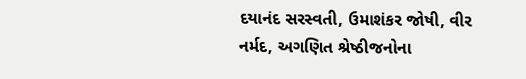દયાનંદ સરસ્વતી, ઉમાશંકર જોષી, વીર નર્મદ, અગણિત શ્રેષ્ઠીજનોના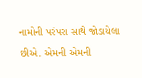નામોની પરંપરા સાથે જોડાયેલા છીએ. એમની એમની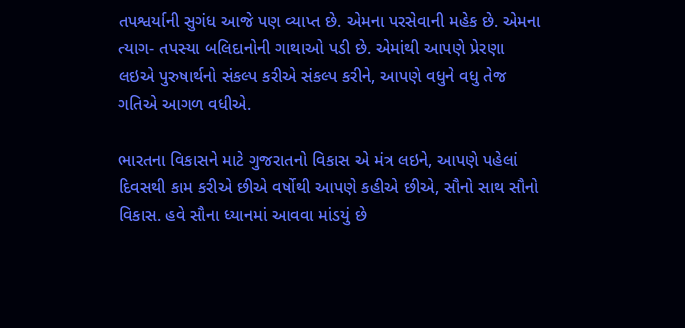તપશ્વર્યાની સુગંધ આજે પણ વ્યાપ્ત છે. એમના પરસેવાની મહેક છે. એમના ત્યાગ- તપસ્યા બલિદાનોની ગાથાઓ પડી છે. એમાંથી આપણે પ્રેરણા લઇએ પુરુષાર્થનો સંકલ્પ કરીએ સંકલ્પ કરીને, આપણે વધુને વધુ તેજ ગતિએ આગળ વધીએ.

ભારતના વિકાસને માટે ગુજરાતનો વિકાસ એ મંત્ર લઇને, આપણે પહેલાં દિવસથી કામ કરીએ છીએ વર્ષોથી આપણે કહીએ છીએ, સૌનો સાથ સૌનો વિકાસ. હવે સૌના ધ્યાનમાં આવવા માંડયું છે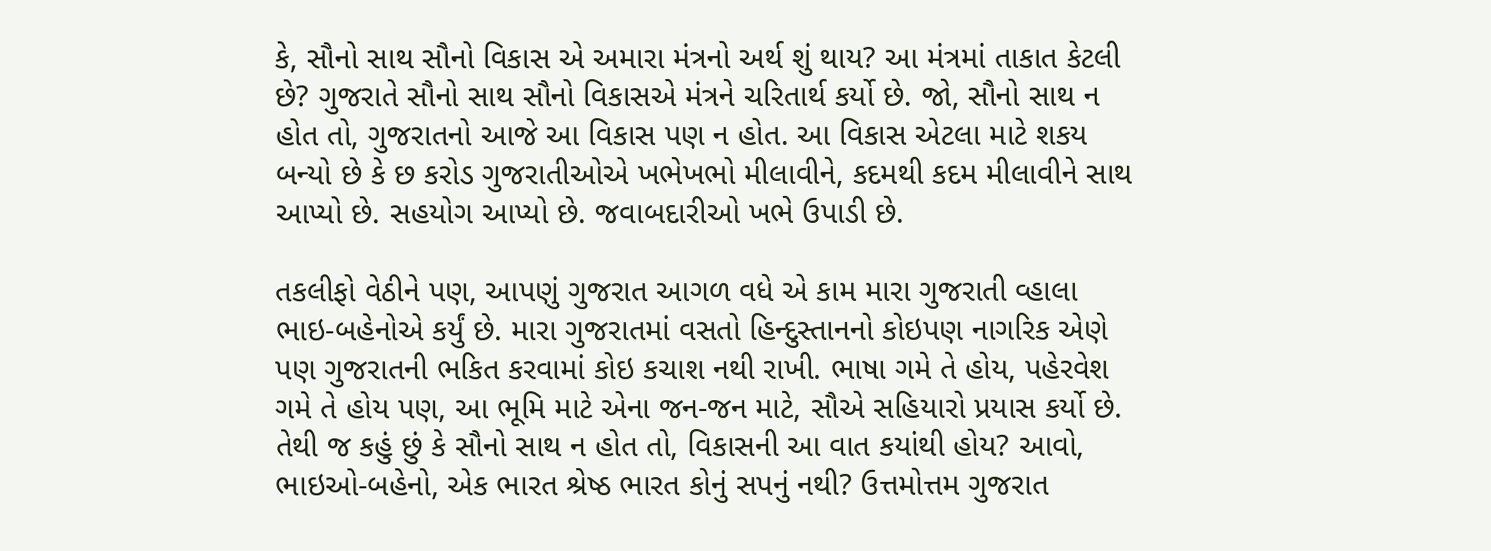કે, સૌનો સાથ સૌનો વિકાસ એ અમારા મંત્રનો અર્થ શું થાય? આ મંત્રમાં તાકાત કેટલી છે? ગુજરાતે સૌનો સાથ સૌનો વિકાસએ મંત્રને ચરિતાર્થ કર્યો છે. જો, સૌનો સાથ ન હોત તો, ગુજરાતનો આજે આ વિકાસ પણ ન હોત. આ વિકાસ એટલા માટે શકય બન્યો છે કે છ કરોડ ગુજરાતીઓએ ખભેખભો મીલાવીને, કદમથી કદમ મીલાવીને સાથ આપ્યો છે. સહયોગ આપ્યો છે. જવાબદારીઓ ખભે ઉપાડી છે.

તકલીફો વેઠીને પણ, આપણું ગુજરાત આગળ વધે એ કામ મારા ગુજરાતી વ્હાલા ભાઇ-બહેનોએ કર્યું છે. મારા ગુજરાતમાં વસતો હિન્દુસ્તાનનો કોઇપણ નાગરિક એણે પણ ગુજરાતની ભકિત કરવામાં કોઇ કચાશ નથી રાખી. ભાષા ગમે તે હોય, પહેરવેશ ગમે તે હોય પણ, આ ભૂમિ માટે એના જન-જન માટે, સૌએ સહિયારો પ્રયાસ કર્યો છે. તેથી જ કહું છું કે સૌનો સાથ ન હોત તો, વિકાસની આ વાત કયાંથી હોય? આવો, ભાઇઓ-બહેનો, એક ભારત શ્રેષ્ઠ ભારત કોનું સપનું નથી? ઉત્તમોત્તમ ગુજરાત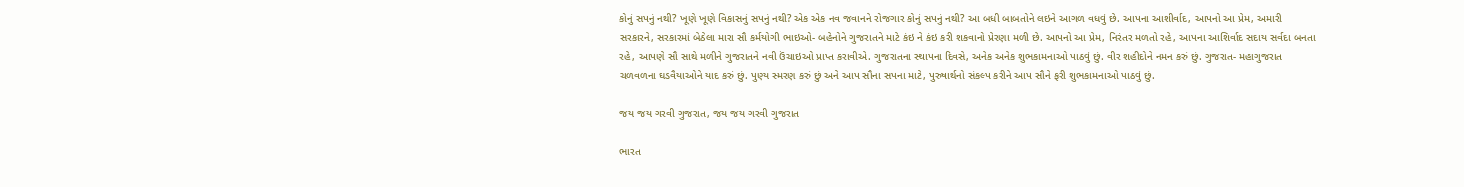કોનું સપનું નથી? ખૂણે ખૂણે વિકાસનું સપનું નથી? એક એક નવ જવાનને રોજગાર કોનું સપનું નથી? આ બધી બાબતોને લઇને આગળ વધવું છે. આપના આશીર્વાદ, આપનો આ પ્રેમ, અમારી સરકારને, સરકારમાં બેઠેલા મારા સૌ કર્મયોગી ભાઇઓ- બહેનોને ગુજરાતને માટે કંઇ ને કંઇ કરી શકવાનો પ્રેરણા મળી છે. આપનો આ પ્રેમ, નિરંતર મળતો રહે, આપના આશિર્વાદ સદાય સર્વદા બનતા રહે, આપણે સૌ સાથે મળીને ગુજરાતને નવી ઉંચાઇઓ પ્રાપ્ત કરાવીએ. ગુજરાતના સ્થાપના દિવસે, અનેક અનેક શુભકામનાઓ પાઠવું છું. વીર શહીદોને નમન કરું છું. ગુજરાત- મહાગુજરાત ચળવળના ઘડવૈયાઓને યાદ કરું છું. પુણ્ય સ્મરણ કરું છું અને આપ સૌના સપના માટે, પુરુષાર્થનો સંકલ્પ કરીને આપ સૌને ફરી શુભકામનાઓ પાઠવું છું.

જય જય ગરવી ગુજરાત, જય જય ગરવી ગુજરાત

ભારત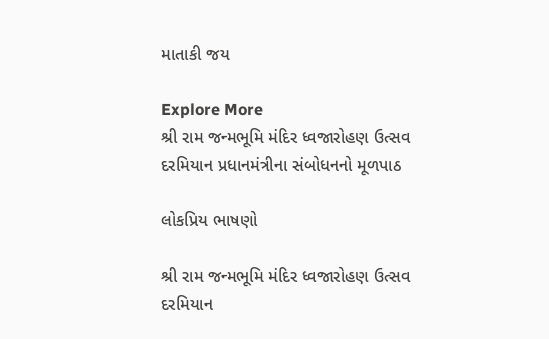માતાકી જય

Explore More
શ્રી રામ જન્મભૂમિ મંદિર ધ્વજારોહણ ઉત્સવ દરમિયાન પ્રધાનમંત્રીના સંબોધનનો મૂળપાઠ

લોકપ્રિય ભાષણો

શ્રી રામ જન્મભૂમિ મંદિર ધ્વજારોહણ ઉત્સવ દરમિયાન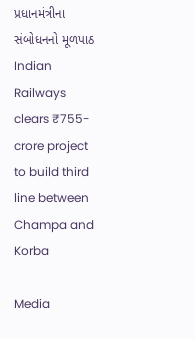પ્રધાનમંત્રીના સંબોધનનો મૂળપાઠ
Indian Railways clears ₹755-crore project to build third line between Champa and Korba

Media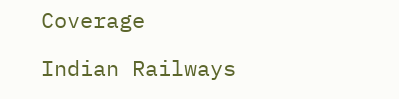Coverage

Indian Railways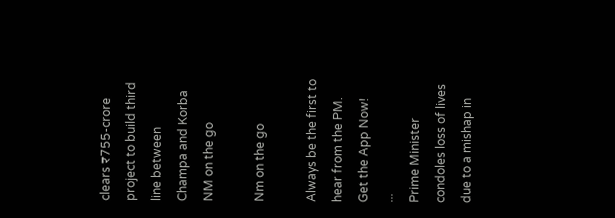clears ₹755-crore project to build third line between Champa and Korba
NM on the go

Nm on the go

Always be the first to hear from the PM. Get the App Now!
...
Prime Minister condoles loss of lives due to a mishap in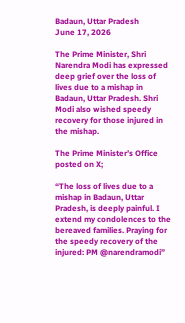Badaun, Uttar Pradesh
June 17, 2026

The Prime Minister, Shri Narendra Modi has expressed deep grief over the loss of lives due to a mishap in Badaun, Uttar Pradesh. Shri Modi also wished speedy recovery for those injured in the mishap.

The Prime Minister’s Office posted on X;

“The loss of lives due to a mishap in Badaun, Uttar Pradesh, is deeply painful. I extend my condolences to the bereaved families. Praying for the speedy recovery of the injured: PM @narendramodi”